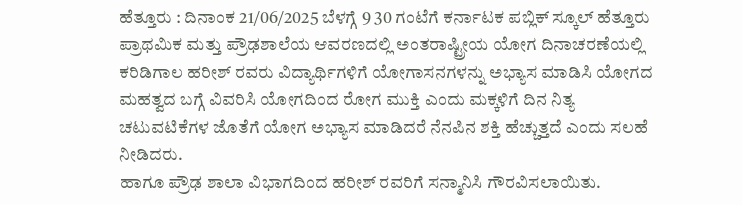ಹೆತ್ತೂರು : ದಿನಾಂಕ 21/06/2025 ಬೆಳಗ್ಗೆ 9 30 ಗಂಟೆಗೆ ಕರ್ನಾಟಕ ಪಬ್ಲಿಕ್ ಸ್ಕೂಲ್ ಹೆತ್ತೂರು ಪ್ರಾಥಮಿಕ ಮತ್ತು ಪ್ರೌಢಶಾಲೆಯ ಆವರಣದಲ್ಲಿ ಅಂತರಾಷ್ಟ್ರೀಯ ಯೋಗ ದಿನಾಚರಣೆಯಲ್ಲಿ ಕರಿಡಿಗಾಲ ಹರೀಶ್ ರವರು ವಿದ್ಯಾರ್ಥಿಗಳಿಗೆ ಯೋಗಾಸನಗಳನ್ನು ಅಭ್ಯಾಸ ಮಾಡಿಸಿ ಯೋಗದ ಮಹತ್ವದ ಬಗ್ಗೆ ವಿವರಿಸಿ ಯೋಗದಿಂದ ರೋಗ ಮುಕ್ತಿ ಎಂದು ಮಕ್ಕಳಿಗೆ ದಿನ ನಿತ್ಯ ಚಟುವಟಿಕೆಗಳ ಜೊತೆಗೆ ಯೋಗ ಅಭ್ಯಾಸ ಮಾಡಿದರೆ ನೆನಪಿನ ಶಕ್ತಿ ಹೆಚ್ಚುತ್ತದೆ ಎಂದು ಸಲಹೆ ನೀಡಿದರು.
ಹಾಗೂ ಪ್ರೌಢ ಶಾಲಾ ವಿಭಾಗದಿಂದ ಹರೀಶ್ ರವರಿಗೆ ಸನ್ಮಾನಿಸಿ ಗೌರವಿಸಲಾಯಿತು.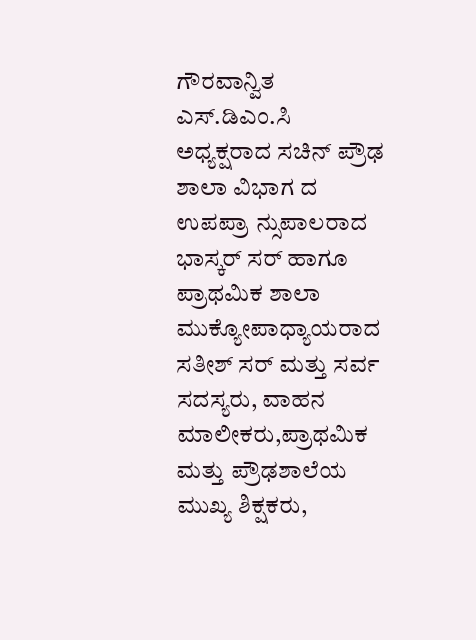ಗೌರವಾನ್ವಿತ ಎಸ್.ಡಿಎಂ.ಸಿ ಅಧ್ಯಕ್ಷರಾದ ಸಚಿನ್ ಪ್ರೌಢ ಶಾಲಾ ವಿಭಾಗ ದ ಉಪಪ್ರಾ ನ್ಸುಪಾಲರಾದ ಭಾಸ್ಕರ್ ಸರ್ ಹಾಗೂ ಪ್ರಾಥಮಿಕ ಶಾಲಾ ಮುಕ್ಯೋಪಾಧ್ಯಾಯರಾದ ಸತೀಶ್ ಸರ್ ಮತ್ತು ಸರ್ವ ಸದಸ್ಯರು, ವಾಹನ ಮಾಲೀಕರು,ಪ್ರಾಥಮಿಕ ಮತ್ತು ಪ್ರೌಢಶಾಲೆಯ ಮುಖ್ಯ ಶಿಕ್ಷಕರು,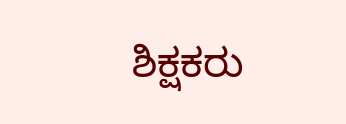ಶಿಕ್ಷಕರು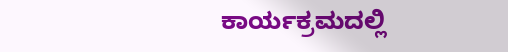ಕಾರ್ಯಕ್ರಮದಲ್ಲಿ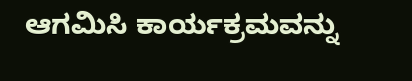ಆಗಮಿಸಿ ಕಾರ್ಯಕ್ರಮವನ್ನು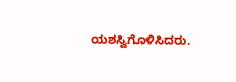ಯಶಸ್ವಿಗೊಳಿಸಿದರು.